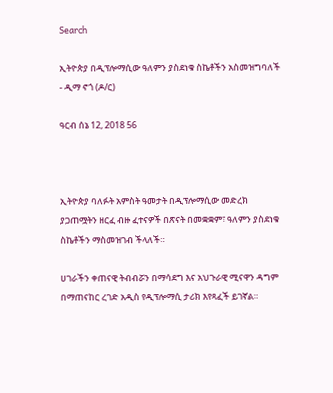Search

ኢትዮጵያ በዲፕሎማሲው ዓለምን ያስደነቁ ስኬቶችን አስመዝግባለች - ዲማ ኖጎ (ዶ/ር)

ዓርብ ሰኔ 12, 2018 56



ኢትዮጵያ ባለፉት አምስት ዓመታት በዲፕሎማሲው መድረክ ያጋጠሟትን ዘርፈ ብዙ ፈተናዎች በጽናት በመቋቋም፣ ዓለምን ያስደነቁ ስኬቶችን ማስመዝገብ ችላለች።

ሀገራችን ቀጠናዊ ትብብሯን በማሳደግ እና አህጉራዊ ሚናዋን ዳግም በማጠናከር ረገድ አዲስ የዲፕሎማሲ ታሪክ እየጻፈች ይገኛል።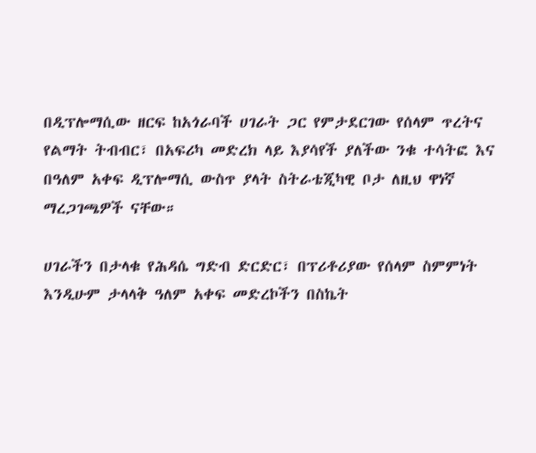በዲፕሎማሲው ዘርፍ ከአጎራባች ሀገራት ጋር የምታደርገው የሰላም ጥረትና የልማት ትብብር፣ በአፍሪካ መድረክ ላይ እያሳየች ያለችው ንቁ ተሳትፎ እና በዓለም አቀፍ ዲፕሎማሲ ውስጥ ያላት ስትራቴጂካዊ ቦታ ለዚህ ዋነኛ ማረጋገጫዎች ናቸው።

ሀገራችን በታላቁ የሕዳሴ ግድብ ድርድር፣ በፕሪቶሪያው የሰላም ስምምነት እንዲሁም ታላላቅ ዓለም አቀፍ መድረኮችን በስኬት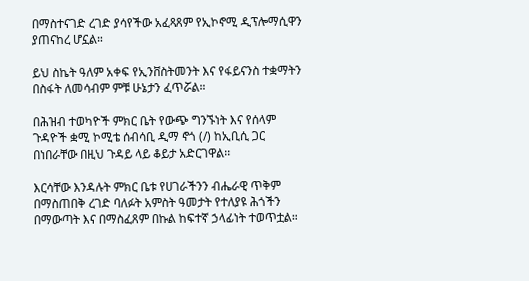በማስተናገድ ረገድ ያሳየችው አፈጻጸም የኢኮኖሚ ዲፕሎማሲዋን ያጠናከረ ሆኗል።

ይህ ስኬት ዓለም አቀፍ የኢንቨስትመንት እና የፋይናንስ ተቋማትን በስፋት ለመሳብም ምቹ ሁኔታን ፈጥሯል።

በሕዝብ ተወካዮች ምክር ቤት የውጭ ግንኙነት እና የሰላም ጉዳዮች ቋሚ ኮሚቴ ሰብሳቢ ዲማ ኖጎ (/) ከኢቢሲ ጋር በነበራቸው በዚህ ጉዳይ ላይ ቆይታ አድርገዋል፡፡

እርሳቸው እንዳሉት ምክር ቤቱ የሀገራችንን ብሔራዊ ጥቅም በማስጠበቅ ረገድ ባለፉት አምስት ዓመታት የተለያዩ ሕጎችን በማውጣት እና በማስፈጸም በኩል ከፍተኛ ኃላፊነት ተወጥቷል።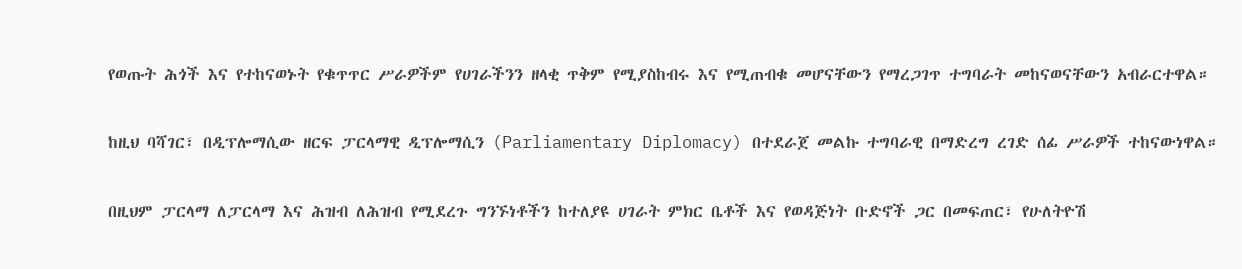የወጡት ሕጎች እና የተከናወኑት የቁጥጥር ሥራዎችም የሀገራችንን ዘላቂ ጥቅም የሚያስከብሩ እና የሚጠብቁ መሆናቸውን የማረጋገጥ ተግባራት መከናወናቸውን አብራርተዋል።

ከዚህ ባሻገር፣ በዲፕሎማሲው ዘርፍ ፓርላማዊ ዲፕሎማሲን (Parliamentary Diplomacy) በተደራጀ መልኩ ተግባራዊ በማድረግ ረገድ ሰፊ ሥራዎች ተከናውነዋል።

በዚህም ፓርላማ ለፓርላማ እና ሕዝብ ለሕዝብ የሚደረጉ ግንኙነቶችን ከተለያዩ ሀገራት ምክር ቤቶች እና የወዳጅነት ቡድኖች ጋር በመፍጠር፣ የሁለትዮሽ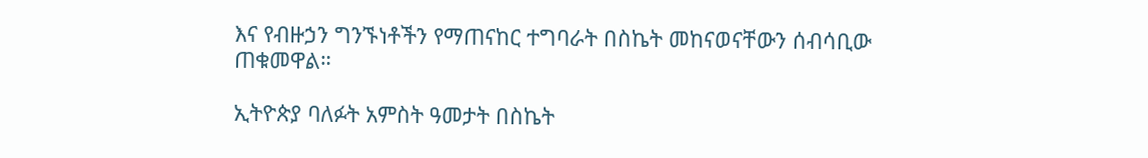እና የብዙኃን ግንኙነቶችን የማጠናከር ተግባራት በስኬት መከናወናቸውን ሰብሳቢው ጠቁመዋል።

ኢትዮጵያ ባለፉት አምስት ዓመታት በስኬት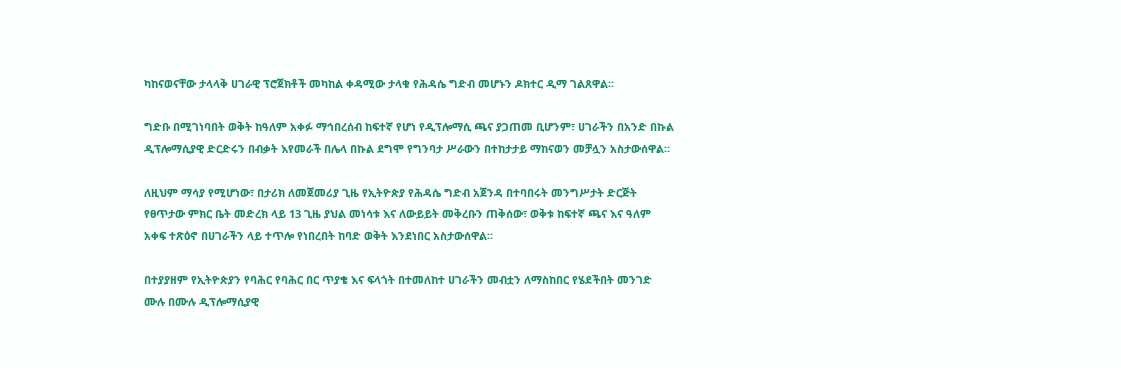ካከናወናቸው ታላላቅ ሀገራዊ ፕሮጀክቶች መካከል ቀዳሚው ታላቁ የሕዳሴ ግድብ መሆኑን ዶክተር ዲማ ገልጸዋል፡፡

ግድቡ በሚገነባበት ወቅት ከዓለም አቀፉ ማኅበረሰብ ከፍተኛ የሆነ የዲፕሎማሲ ጫና ያጋጠመ ቢሆንም፣ ሀገራችን በአንድ በኩል ዲፕሎማሲያዊ ድርድሩን በብቃት እየመራች በሌላ በኩል ደግሞ የግንባታ ሥራውን በተከታታይ ማከናወን መቻሏን አስታውሰዋል።

ለዚህም ማሳያ የሚሆነው፣ በታሪክ ለመጀመሪያ ጊዜ የኢትዮጵያ የሕዳሴ ግድብ አጀንዳ በተባበሩት መንግሥታት ድርጅት የፀጥታው ምክር ቤት መድረክ ላይ 13 ጊዜ ያህል መነሳቱ እና ለውይይት መቅረቡን ጠቅሰው፣ ወቅቱ ከፍተኛ ጫና እና ዓለም አቀፍ ተጽዕኖ በሀገራችን ላይ ተጥሎ የነበረበት ከባድ ወቅት እንደነበር አስታውሰዋል።

በተያያዘም የኢትዮጵያን የባሕር የባሕር በር ጥያቄ እና ፍላጎት በተመለከተ ሀገራችን መብቷን ለማስከበር የሄደችበት መንገድ ሙሉ በሙሉ ዲፕሎማሲያዊ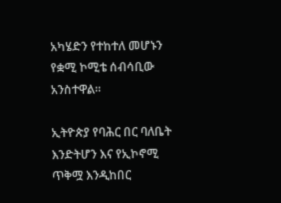አካሄድን የተከተለ መሆኑን የቋሚ ኮሚቴ ሰብሳቢው አንስተዋል።

ኢትዮጵያ የባሕር በር ባለቤት እንድትሆን እና የኢኮኖሚ ጥቅሟ እንዲከበር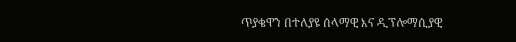ጥያቄዋን በተለያዩ ሰላማዊ እና ዲፕሎማሲያዊ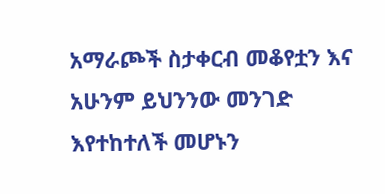አማራጮች ስታቀርብ መቆየቷን እና አሁንም ይህንንው መንገድ እየተከተለች መሆኑን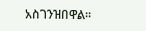አስገንዝበዋል።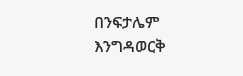በንፍታሌም እንግዳወርቅ